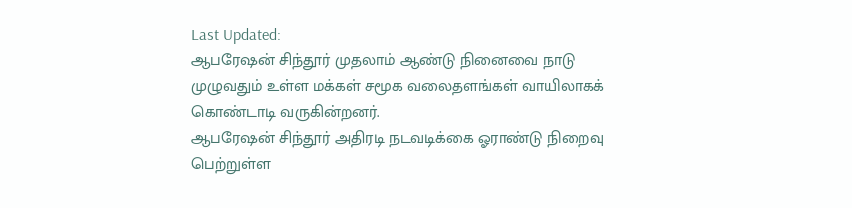Last Updated:
ஆபரேஷன் சிந்தூர் முதலாம் ஆண்டு நினைவை நாடு முழுவதும் உள்ள மக்கள் சமூக வலைதளங்கள் வாயிலாகக் கொண்டாடி வருகின்றனர்.
ஆபரேஷன் சிந்தூர் அதிரடி நடவடிக்கை ஓராண்டு நிறைவு பெற்றுள்ள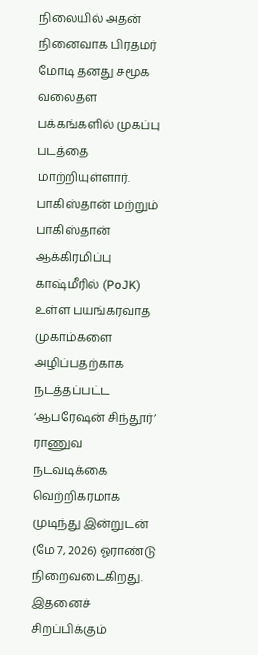நிலையில் அதன் நினைவாக பிரதமர் மோடி தனது சமூக வலைதள பக்கங்களில் முகப்பு படத்தை மாற்றியுள்ளார்.
பாகிஸ்தான் மற்றும் பாகிஸ்தான் ஆக்கிரமிப்பு காஷ்மீரில் (PoJK) உள்ள பயங்கரவாத முகாம்களை அழிப்பதற்காக நடத்தப்பட்ட ‘ஆபரேஷன் சிந்தூர்’ ராணுவ நடவடிக்கை வெற்றிகரமாக முடிந்து இன்றுடன் (மே 7, 2026) ஓராண்டு நிறைவடைகிறது.
இதனைச் சிறப்பிக்கும்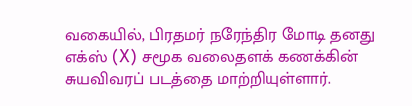வகையில், பிரதமர் நரேந்திர மோடி தனது எக்ஸ் (X) சமூக வலைதளக் கணக்கின் சுயவிவரப் படத்தை மாற்றியுள்ளார்.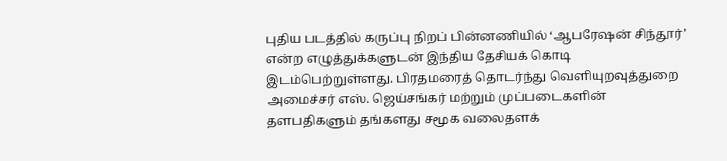புதிய படத்தில் கருப்பு நிறப் பின்னணியில் ‘ஆபரேஷன் சிந்தூர்’ என்ற எழுத்துக்களுடன் இந்திய தேசியக் கொடி இடம்பெற்றுள்ளது. பிரதமரைத் தொடர்ந்து வெளியுறவுத்துறை அமைச்சர் எஸ். ஜெய்சங்கர் மற்றும் முப்படைகளின் தளபதிகளும் தங்களது சமூக வலைதளக்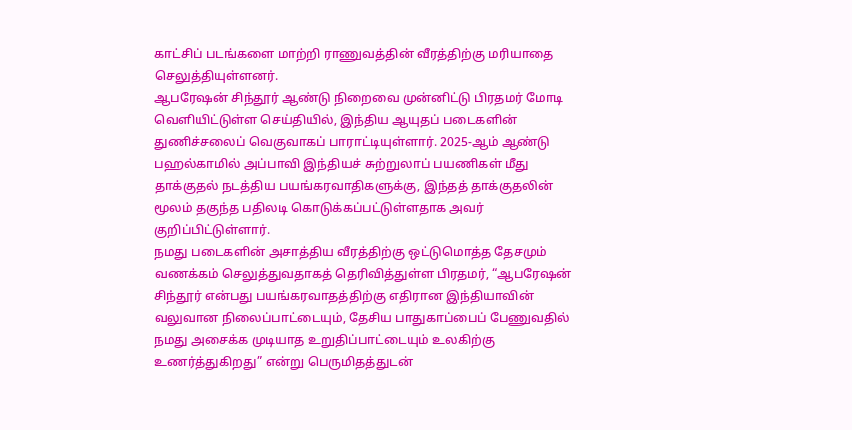காட்சிப் படங்களை மாற்றி ராணுவத்தின் வீரத்திற்கு மரியாதை செலுத்தியுள்ளனர்.
ஆபரேஷன் சிந்தூர் ஆண்டு நிறைவை முன்னிட்டு பிரதமர் மோடி வெளியிட்டுள்ள செய்தியில், இந்திய ஆயுதப் படைகளின் துணிச்சலைப் வெகுவாகப் பாராட்டியுள்ளார். 2025-ஆம் ஆண்டு பஹல்காமில் அப்பாவி இந்தியச் சுற்றுலாப் பயணிகள் மீது தாக்குதல் நடத்திய பயங்கரவாதிகளுக்கு, இந்தத் தாக்குதலின் மூலம் தகுந்த பதிலடி கொடுக்கப்பட்டுள்ளதாக அவர் குறிப்பிட்டுள்ளார்.
நமது படைகளின் அசாத்திய வீரத்திற்கு ஒட்டுமொத்த தேசமும் வணக்கம் செலுத்துவதாகத் தெரிவித்துள்ள பிரதமர், “ஆபரேஷன் சிந்தூர் என்பது பயங்கரவாதத்திற்கு எதிரான இந்தியாவின் வலுவான நிலைப்பாட்டையும், தேசிய பாதுகாப்பைப் பேணுவதில் நமது அசைக்க முடியாத உறுதிப்பாட்டையும் உலகிற்கு உணர்த்துகிறது” என்று பெருமிதத்துடன்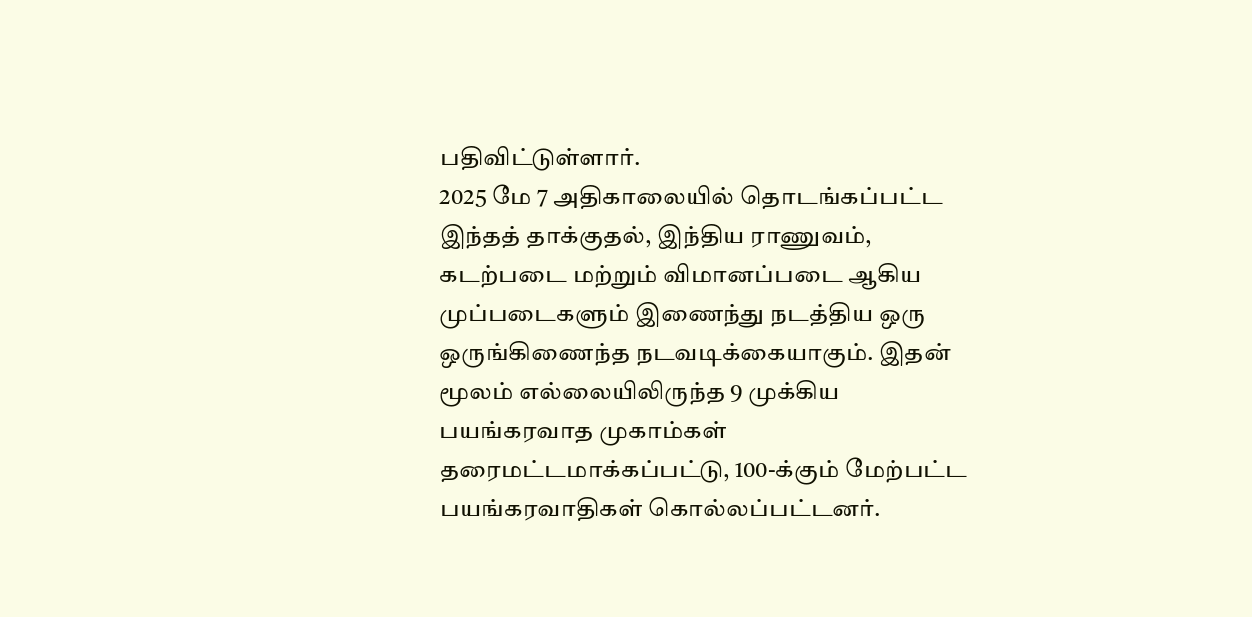பதிவிட்டுள்ளார்.
2025 மே 7 அதிகாலையில் தொடங்கப்பட்ட இந்தத் தாக்குதல், இந்திய ராணுவம், கடற்படை மற்றும் விமானப்படை ஆகிய முப்படைகளும் இணைந்து நடத்திய ஒரு ஒருங்கிணைந்த நடவடிக்கையாகும். இதன் மூலம் எல்லையிலிருந்த 9 முக்கிய பயங்கரவாத முகாம்கள் தரைமட்டமாக்கப்பட்டு, 100-க்கும் மேற்பட்ட பயங்கரவாதிகள் கொல்லப்பட்டனர்.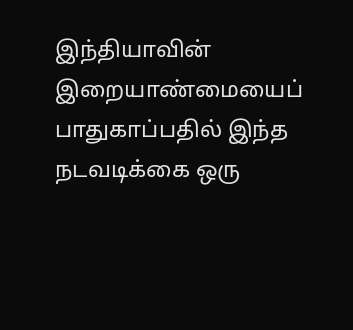இந்தியாவின் இறையாண்மையைப் பாதுகாப்பதில் இந்த நடவடிக்கை ஒரு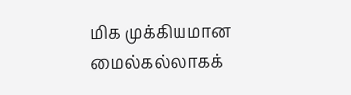மிக முக்கியமான மைல்கல்லாகக்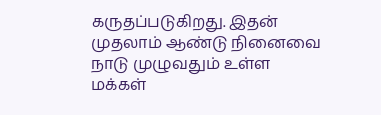கருதப்படுகிறது. இதன் முதலாம் ஆண்டு நினைவை நாடு முழுவதும் உள்ள மக்கள்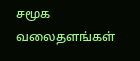சமூக வலைதளங்கள்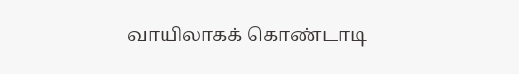வாயிலாகக் கொண்டாடி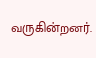வருகின்றனர்.